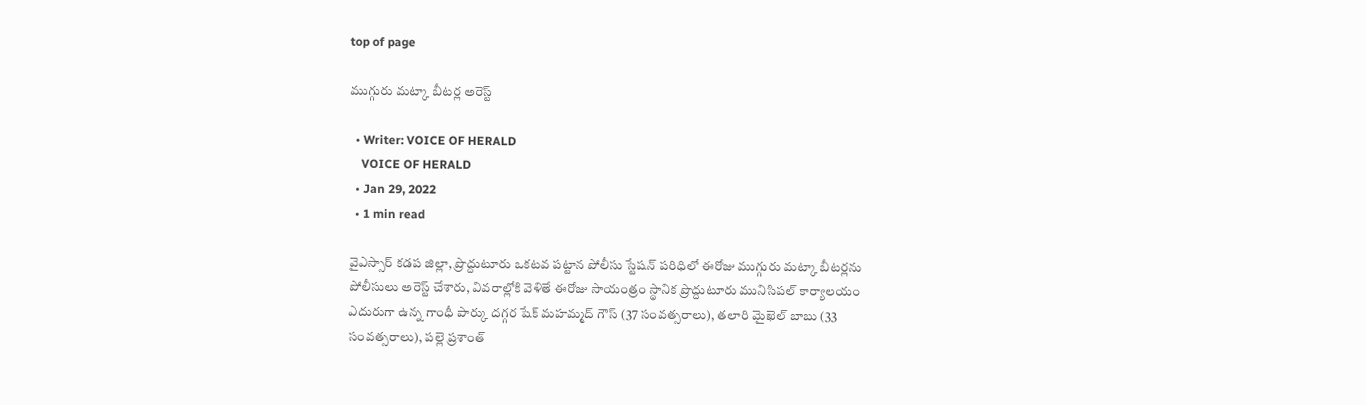top of page

ముగ్గురు మట్కా బీటర్ల అరెస్ట్

  • Writer: VOICE OF HERALD
    VOICE OF HERALD
  • Jan 29, 2022
  • 1 min read

వైఎస్సార్ కడప జిల్లా, ప్రొద్దుటూరు ఒకటవ పట్టాన పోలీసు స్టేషన్ పరిధిలో ఈరోజు ముగ్గురు మట్కా బీటర్లను పోలీసులు అరెస్ట్ చేశారు, వివరాల్లోకి వెళితే ఈరోజు సాయంత్రం స్థానిక ప్రొద్దుటూరు మునిసిపల్ కార్యాలయం ఎదురుగా ఉన్న గాంధీ పార్కు దగ్గర షేక్ మహమ్మద్ గౌస్ (37 సంవత్సరాలు), తలారి మైఖెల్ బాబు (33 సంవత్సరాలు), పల్లె ప్రశాంత్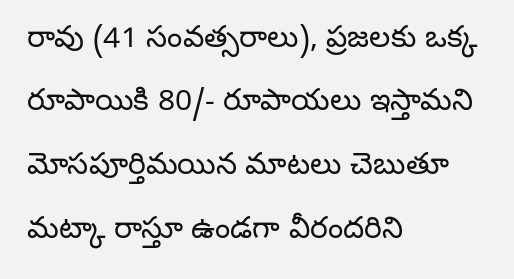రావు (41 సంవత్సరాలు), ప్రజలకు ఒక్క రూపాయికి 80/- రూపాయలు ఇస్తామని మోసపూర్తిమయిన మాటలు చెబుతూ మట్కా రాస్తూ ఉండగా వీరందరిని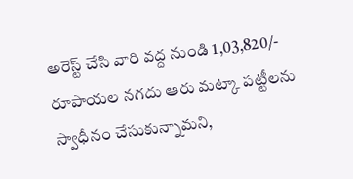అరెస్ట్ చేసి వారి వద్ద నుండి 1,03,820/- రూపాయల నగదు ఆరు మట్కా పట్టీలను స్వాధీనం చేసుకున్నామని,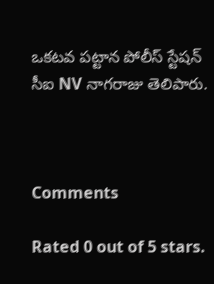ఒకటవ పట్టాన పోలీస్ స్టేషన్ సీఐ NV నాగరాజు తెలిపారు.



Comments

Rated 0 out of 5 stars.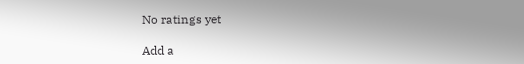No ratings yet

Add a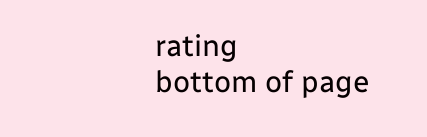rating
bottom of page